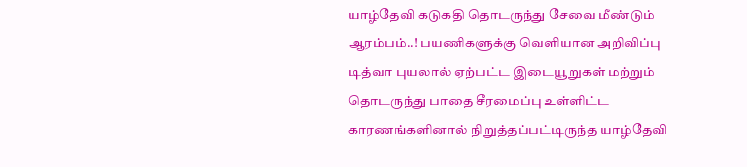யாழ்தேவி கடுகதி தொடருந்து சேவை மீண்டும் ஆரம்பம்..! பயணிகளுக்கு வெளியான அறிவிப்பு
டித்வா புயலால் ஏற்பட்ட இடையூறுகள் மற்றும் தொடருந்து பாதை சீரமைப்பு உள்ளிட்ட காரணங்களினால் நிறுத்தப்பட்டிருந்த யாழ்தேவி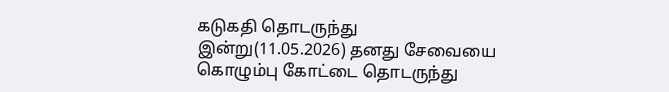கடுகதி தொடருந்து இன்று(11.05.2026) தனது சேவையை கொழும்பு கோட்டை தொடருந்து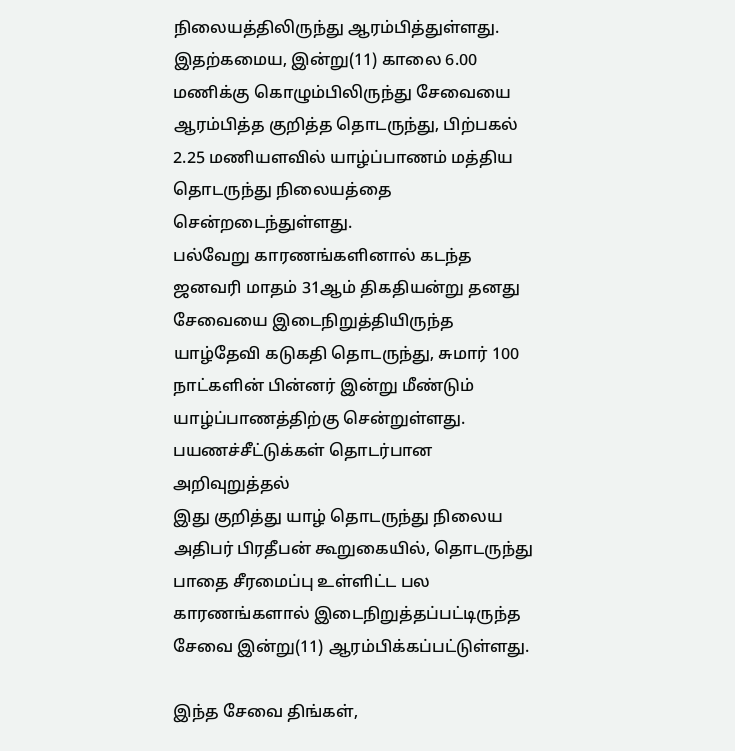நிலையத்திலிருந்து ஆரம்பித்துள்ளது.
இதற்கமைய, இன்று(11) காலை 6.00 மணிக்கு கொழும்பிலிருந்து சேவையை ஆரம்பித்த குறித்த தொடருந்து, பிற்பகல் 2.25 மணியளவில் யாழ்ப்பாணம் மத்திய தொடருந்து நிலையத்தை சென்றடைந்துள்ளது.
பல்வேறு காரணங்களினால் கடந்த ஜனவரி மாதம் 31ஆம் திகதியன்று தனது சேவையை இடைநிறுத்தியிருந்த யாழ்தேவி கடுகதி தொடருந்து, சுமார் 100 நாட்களின் பின்னர் இன்று மீண்டும் யாழ்ப்பாணத்திற்கு சென்றுள்ளது.
பயணச்சீட்டுக்கள் தொடர்பான அறிவுறுத்தல்
இது குறித்து யாழ் தொடருந்து நிலைய அதிபர் பிரதீபன் கூறுகையில், தொடருந்து பாதை சீரமைப்பு உள்ளிட்ட பல காரணங்களால் இடைநிறுத்தப்பட்டிருந்த சேவை இன்று(11) ஆரம்பிக்கப்பட்டுள்ளது.

இந்த சேவை திங்கள்,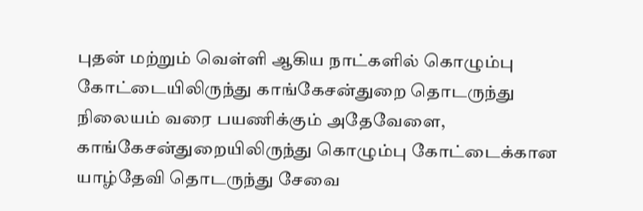புதன் மற்றும் வெள்ளி ஆகிய நாட்களில் கொழும்பு கோட்டையிலிருந்து காங்கேசன்துறை தொடருந்து நிலையம் வரை பயணிக்கும் அதேவேளை, காங்கேசன்துறையிலிருந்து கொழும்பு கோட்டைக்கான யாழ்தேவி தொடருந்து சேவை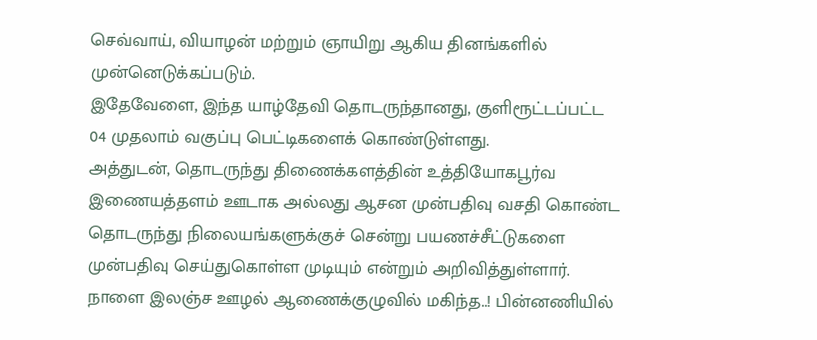செவ்வாய், வியாழன் மற்றும் ஞாயிறு ஆகிய தினங்களில் முன்னெடுக்கப்படும்.
இதேவேளை, இந்த யாழ்தேவி தொடருந்தானது, குளிரூட்டப்பட்ட 04 முதலாம் வகுப்பு பெட்டிகளைக் கொண்டுள்ளது.
அத்துடன், தொடருந்து திணைக்களத்தின் உத்தியோகபூர்வ இணையத்தளம் ஊடாக அல்லது ஆசன முன்பதிவு வசதி கொண்ட தொடருந்து நிலையங்களுக்குச் சென்று பயணச்சீட்டுகளை முன்பதிவு செய்துகொள்ள முடியும் என்றும் அறிவித்துள்ளார்.
நாளை இலஞ்ச ஊழல் ஆணைக்குழுவில் மகிந்த..! பின்னணியில்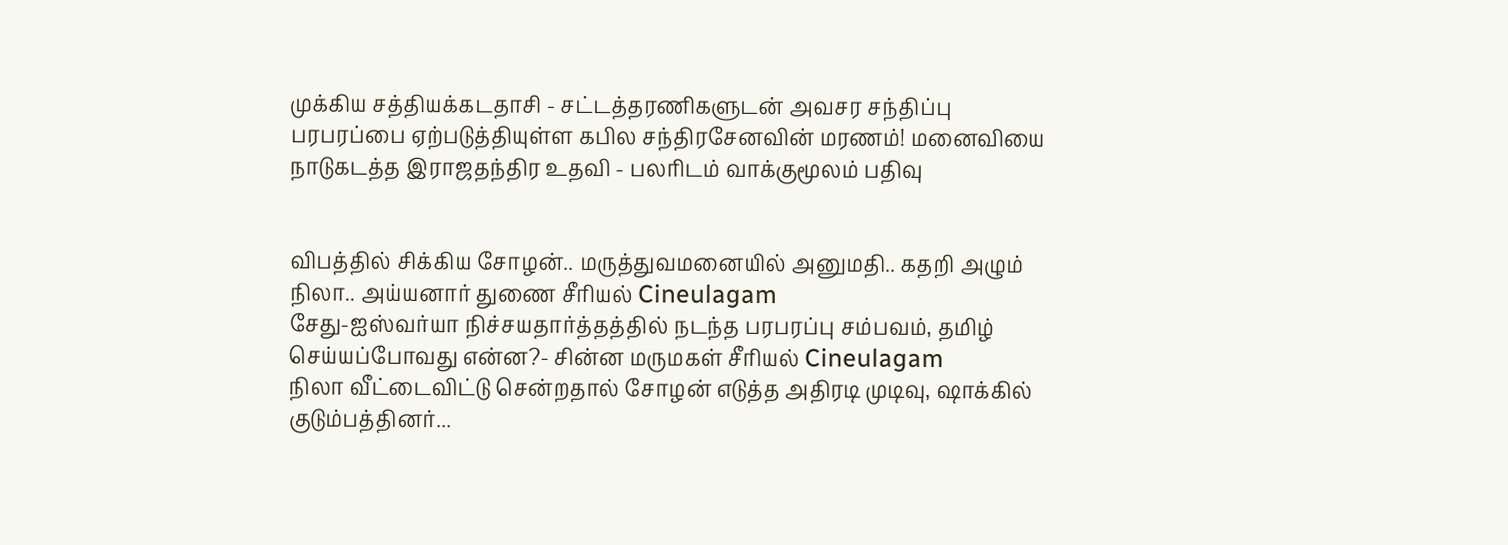முக்கிய சத்தியக்கடதாசி - சட்டத்தரணிகளுடன் அவசர சந்திப்பு
பரபரப்பை ஏற்படுத்தியுள்ள கபில சந்திரசேனவின் மரணம்! மனைவியை நாடுகடத்த இராஜதந்திர உதவி - பலரிடம் வாக்குமூலம் பதிவு


விபத்தில் சிக்கிய சோழன்.. மருத்துவமனையில் அனுமதி.. கதறி அழும் நிலா.. அய்யனார் துணை சீரியல் Cineulagam
சேது-ஐஸ்வர்யா நிச்சயதார்த்தத்தில் நடந்த பரபரப்பு சம்பவம், தமிழ் செய்யப்போவது என்ன?- சின்ன மருமகள் சீரியல் Cineulagam
நிலா வீட்டைவிட்டு சென்றதால் சோழன் எடுத்த அதிரடி முடிவு, ஷாக்கில் குடும்பத்தினர்...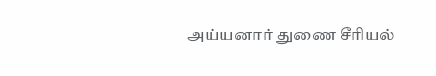அய்யனார் துணை சீரியல்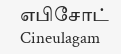எபிசோட் Cineulagam